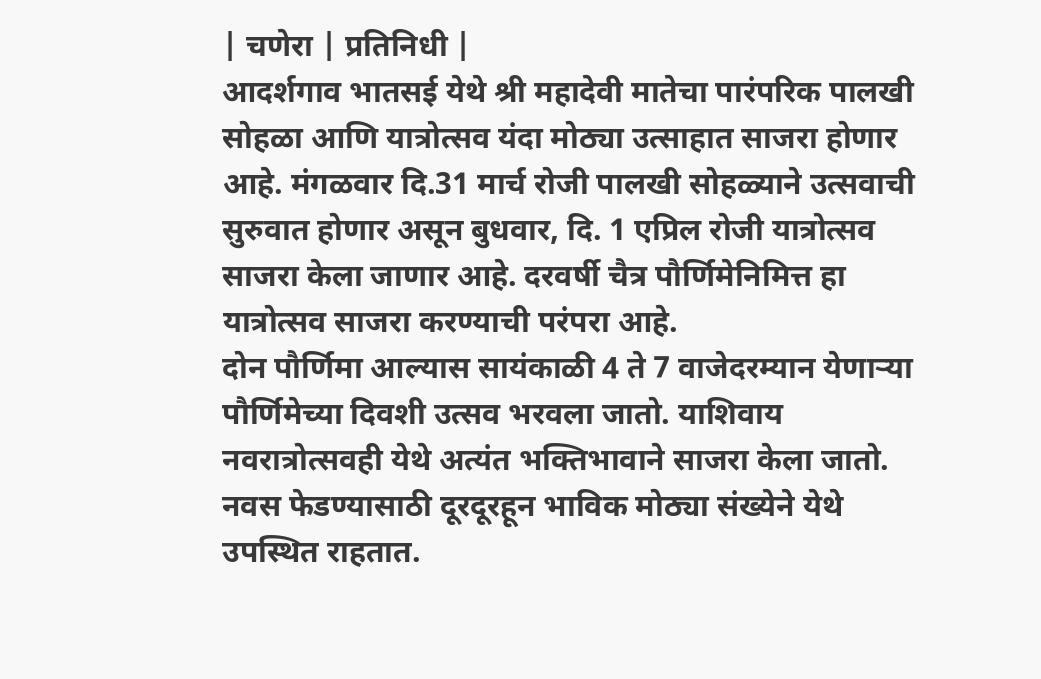| चणेरा | प्रतिनिधी |
आदर्शगाव भातसई येथे श्री महादेवी मातेचा पारंपरिक पालखी सोहळा आणि यात्रोत्सव यंदा मोठ्या उत्साहात साजरा होणार आहे. मंगळवार दि.31 मार्च रोजी पालखी सोहळ्याने उत्सवाची सुरुवात होणार असून बुधवार, दि. 1 एप्रिल रोजी यात्रोत्सव साजरा केला जाणार आहे. दरवर्षी चैत्र पौर्णिमेनिमित्त हा यात्रोत्सव साजरा करण्याची परंपरा आहे.
दोन पौर्णिमा आल्यास सायंकाळी 4 ते 7 वाजेदरम्यान येणाऱ्या पौर्णिमेच्या दिवशी उत्सव भरवला जातो. याशिवाय नवरात्रोत्सवही येथे अत्यंत भक्तिभावाने साजरा केला जातो. नवस फेडण्यासाठी दूरदूरहून भाविक मोठ्या संख्येने येथे उपस्थित राहतात.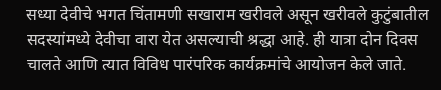सध्या देवीचे भगत चिंतामणी सखाराम खरीवले असून खरीवले कुटुंबातील सदस्यांमध्ये देवीचा वारा येत असल्याची श्रद्धा आहे. ही यात्रा दोन दिवस चालते आणि त्यात विविध पारंपरिक कार्यक्रमांचे आयोजन केले जाते.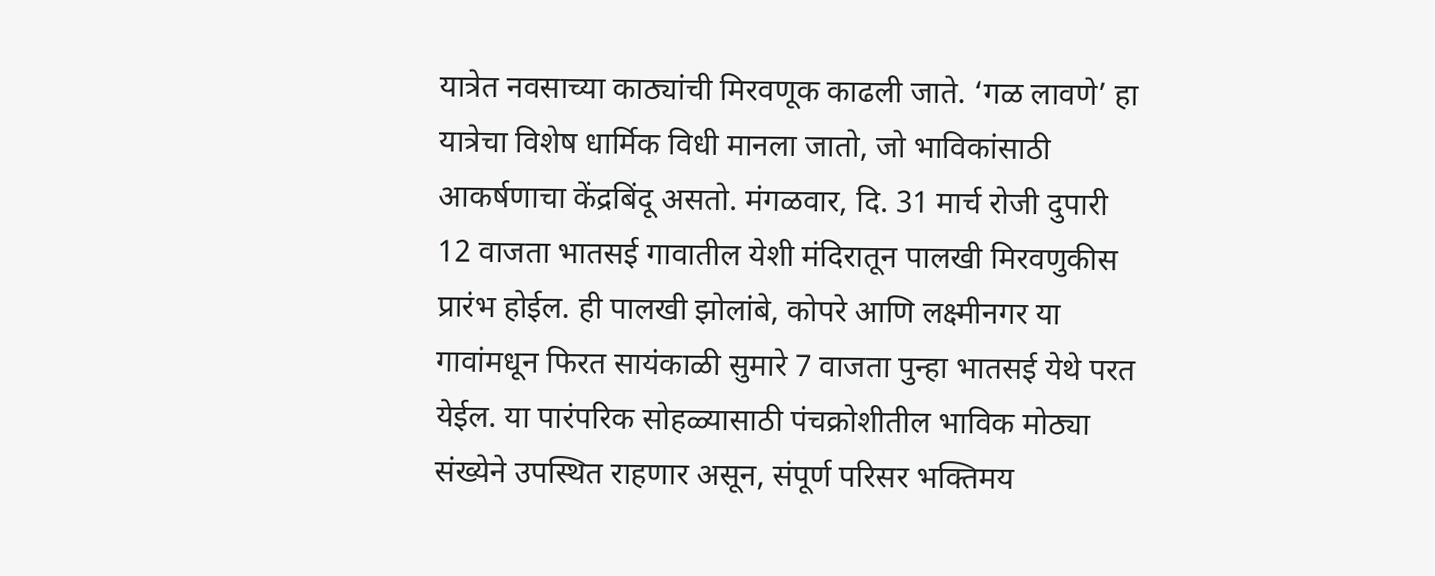यात्रेत नवसाच्या काठ्यांची मिरवणूक काढली जाते. ‘गळ लावणे’ हा यात्रेचा विशेष धार्मिक विधी मानला जातो, जो भाविकांसाठी आकर्षणाचा केंद्रबिंदू असतो. मंगळवार, दि. 31 मार्च रोजी दुपारी 12 वाजता भातसई गावातील येशी मंदिरातून पालखी मिरवणुकीस प्रारंभ होईल. ही पालखी झोलांबे, कोपरे आणि लक्ष्मीनगर या गावांमधून फिरत सायंकाळी सुमारे 7 वाजता पुन्हा भातसई येथे परत येईल. या पारंपरिक सोहळ्यासाठी पंचक्रोशीतील भाविक मोठ्या संख्येने उपस्थित राहणार असून, संपूर्ण परिसर भक्तिमय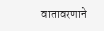वातावरणाने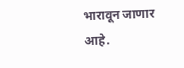भारावून जाणार आहे.